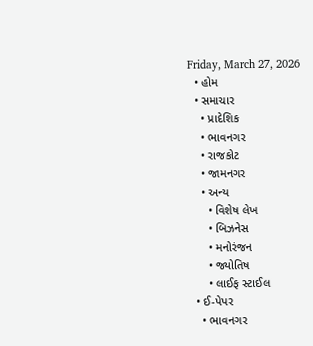Friday, March 27, 2026
  • હોમ
  • સમાચાર
    • પ્રાદેશિક
    • ભાવનગર
    • રાજકોટ
    • જામનગર
    • અન્ય
      • વિશેષ લેખ
      • બિઝનેસ
      • મનોરંજન
      • જ્યોતિષ
      • લાઈફ સ્ટાઈલ
  • ઈ-પેપર
    • ભાવનગર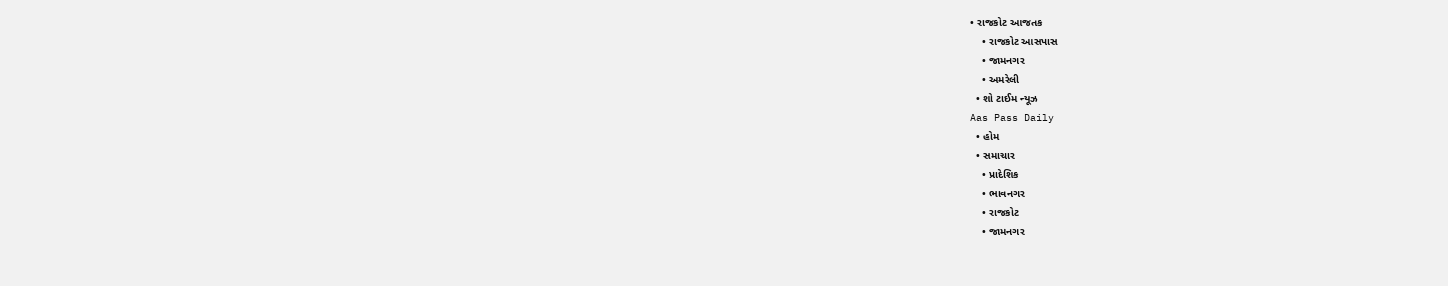• રાજકોટ આજતક
    • રાજકોટ આસપાસ
    • જામનગર
    • અમરેલી
  • શો ટાઈમ ન્યૂઝ
Aas Pass Daily
  • હોમ
  • સમાચાર
    • પ્રાદેશિક
    • ભાવનગર
    • રાજકોટ
    • જામનગર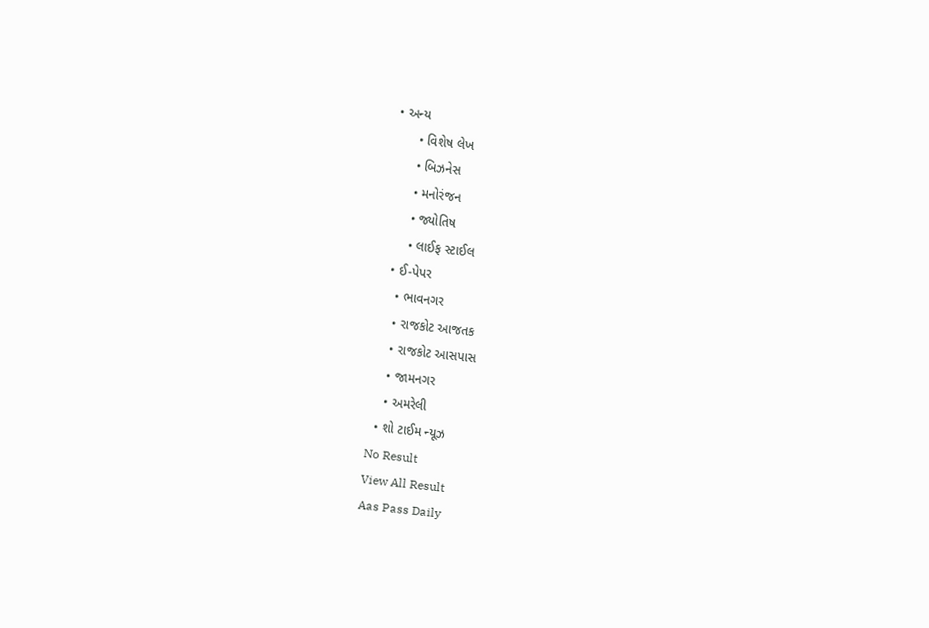• અન્ય
      • વિશેષ લેખ
      • બિઝનેસ
      • મનોરંજન
      • જ્યોતિષ
      • લાઈફ સ્ટાઈલ
  • ઈ-પેપર
    • ભાવનગર
    • રાજકોટ આજતક
    • રાજકોટ આસપાસ
    • જામનગર
    • અમરેલી
  • શો ટાઈમ ન્યૂઝ
No Result
View All Result
Aas Pass Daily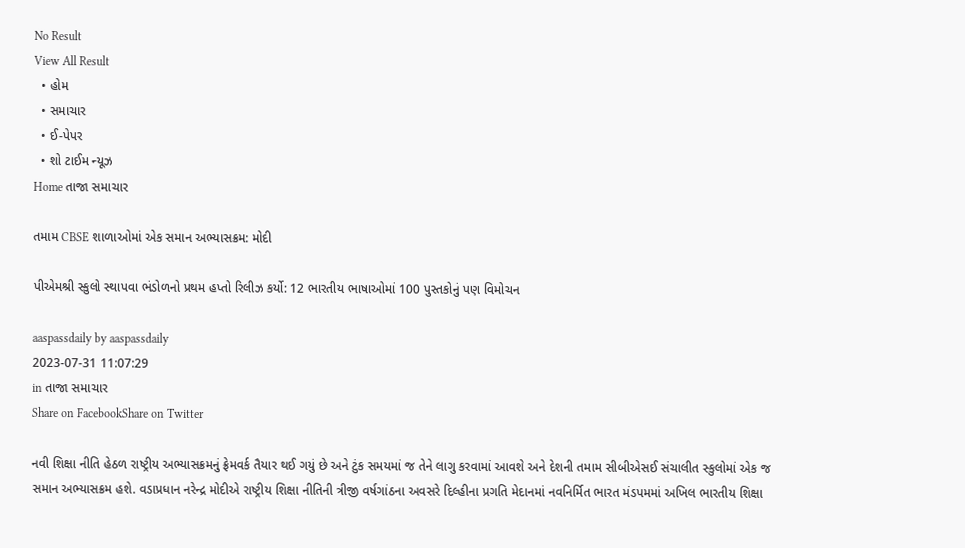No Result
View All Result
  • હોમ
  • સમાચાર
  • ઈ-પેપર
  • શો ટાઈમ ન્યૂઝ
Home તાજા સમાચાર

તમામ CBSE શાળાઓમાં એક સમાન અભ્યાસક્રમ: મોદી

પીએમશ્રી સ્કુલો સ્થાપવા ભંડોળનો પ્રથમ હપ્તો રિલીઝ કર્યો: 12 ભારતીય ભાષાઓમાં 100 પુસ્તકોનું પણ વિમોચન

aaspassdaily by aaspassdaily
2023-07-31 11:07:29
in તાજા સમાચાર
Share on FacebookShare on Twitter

નવી શિક્ષા નીતિ હેઠળ રાષ્ટ્રીય અભ્યાસક્રમનું ફ્રેમવર્ક તૈયાર થઈ ગયું છે અને ટુંક સમયમાં જ તેને લાગુ કરવામાં આવશે અને દેશની તમામ સીબીએસઈ સંચાલીત સ્કુલોમાં એક જ સમાન અભ્યાસક્રમ હશે. વડાપ્રધાન નરેન્દ્ર મોદીએ રાષ્ટ્રીય શિક્ષા નીતિની ત્રીજી વર્ષગાંઠના અવસરે દિલ્હીના પ્રગતિ મેદાનમાં નવનિર્મિત ભારત મંડપમમાં અખિલ ભારતીય શિક્ષા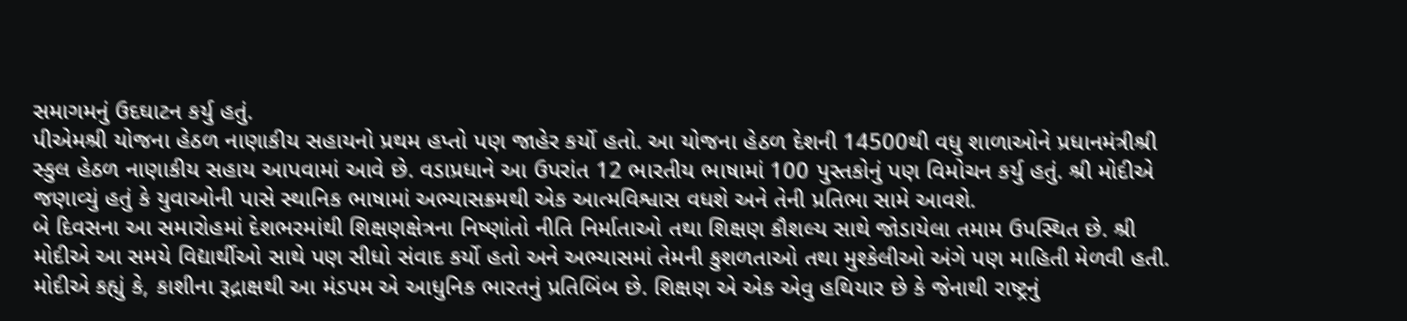સમાગમનું ઉદઘાટન કર્યુ હતું.
પીએમશ્રી યોજના હેઠળ નાણાકીય સહાયનો પ્રથમ હપ્તો પણ જાહેર કર્યો હતો. આ યોજના હેઠળ દેશની 14500થી વધુ શાળાઓને પ્રધાનમંત્રીશ્રી સ્કુલ હેઠળ નાણાકીય સહાય આપવામાં આવે છે. વડાપ્રધાને આ ઉપરાંત 12 ભારતીય ભાષામાં 100 પુસ્તકોનું પણ વિમોચન કર્યુ હતું. શ્રી મોદીએ જણાવ્યું હતું કે યુવાઓની પાસે સ્થાનિક ભાષામાં અભ્યાસક્રમથી એક આત્મવિશ્વાસ વધશે અને તેની પ્રતિભા સામે આવશે.
બે દિવસના આ સમારોહમાં દેશભરમાંથી શિક્ષણક્ષેત્રના નિષ્ણાંતો નીતિ નિર્માતાઓ તથા શિક્ષણ કૌશલ્ય સાથે જોડાયેલા તમામ ઉપસ્થિત છે. શ્રી મોદીએ આ સમયે વિદ્યાર્થીઓ સાથે પણ સીધો સંવાદ કર્યો હતો અને અભ્યાસમાં તેમની કુશળતાઓ તથા મુશ્કેલીઓ અંગે પણ માહિતી મેળવી હતી. મોદીએ કહ્યું કે, કાશીના રૂદ્રાક્ષથી આ મંડપમ એ આધુનિક ભારતનું પ્રતિબિંબ છે. શિક્ષણ એ એક એવુ હથિયાર છે કે જેનાથી રાષ્ટ્રનું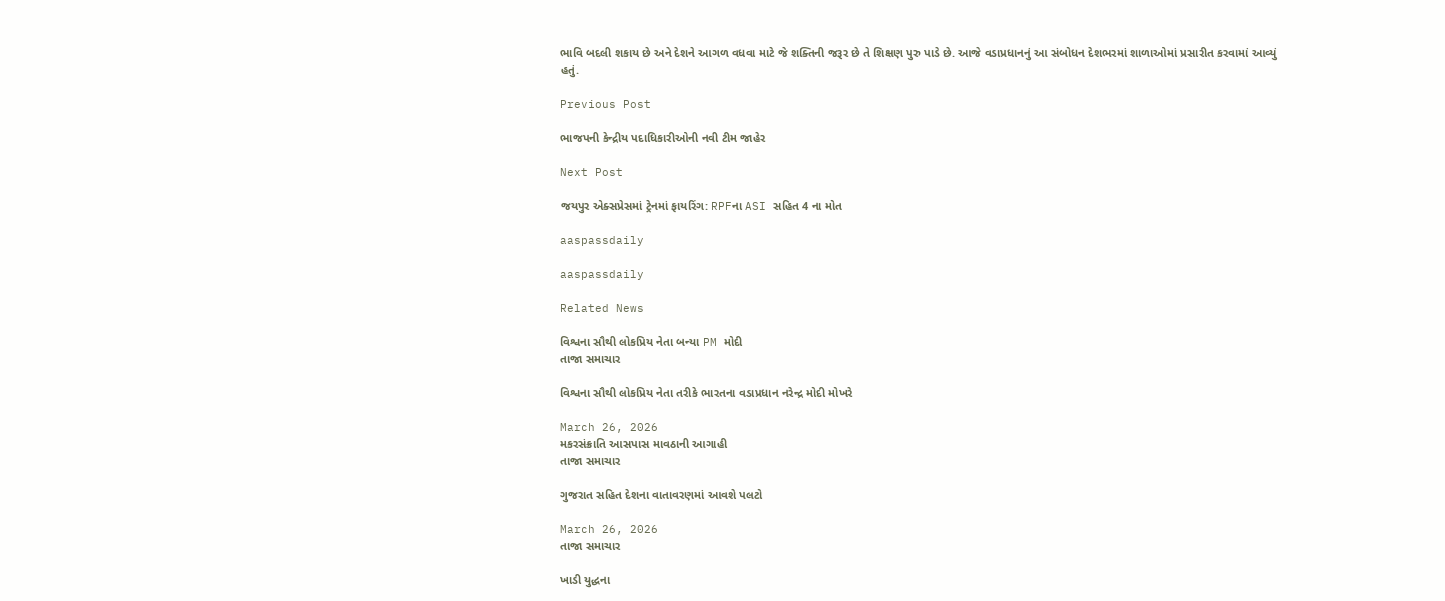ભાવિ બદલી શકાય છે અને દેશને આગળ વધવા માટે જે શક્તિની જરૂર છે તે શિક્ષણ પુરુ પાડે છે. આજે વડાપ્રધાનનું આ સંબોધન દેશભરમાં શાળાઓમાં પ્રસારીત કરવામાં આવ્યું હતું.

Previous Post

ભાજપની કેન્દ્રીય પદાધિકારીઓની નવી ટીમ જાહેર

Next Post

જયપુર એક્સપ્રેસમાં ટ્રેનમાં ફાયરિંગ: RPFના ASI સહિત 4 ના મોત

aaspassdaily

aaspassdaily

Related News

વિશ્વના સૌથી લોકપ્રિય નેતા બન્યા PM મોદી
તાજા સમાચાર

વિશ્વના સૌથી લોકપ્રિય નેતા તરીકે ભારતના વડાપ્રધાન નરેન્દ્ર મોદી મોખરે

March 26, 2026
મકરસંક્રાતિ આસપાસ માવઠાની આગાહી
તાજા સમાચાર

ગુજરાત સહિત દેશના વાતાવરણમાં આવશે પલટો

March 26, 2026
તાજા સમાચાર

ખાડી યુદ્ધના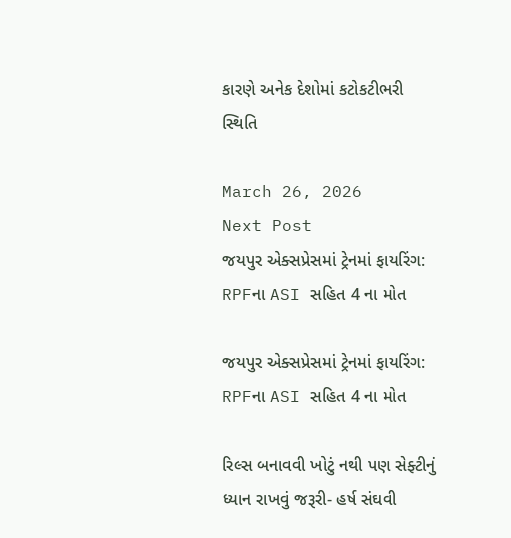કારણે અનેક દેશોમાં કટોકટીભરી સ્થિતિ

March 26, 2026
Next Post
જયપુર એક્સપ્રેસમાં ટ્રેનમાં ફાયરિંગ: RPFના ASI સહિત 4 ના મોત

જયપુર એક્સપ્રેસમાં ટ્રેનમાં ફાયરિંગ: RPFના ASI સહિત 4 ના મોત

રિલ્સ બનાવવી ખોટું નથી પણ સેફ્ટીનું ધ્યાન રાખવું જરૂરી- હર્ષ સંઘવી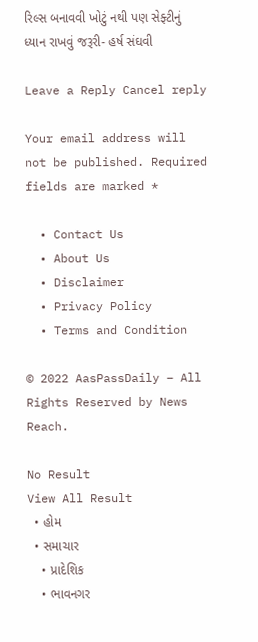રિલ્સ બનાવવી ખોટું નથી પણ સેફ્ટીનું ધ્યાન રાખવું જરૂરી- હર્ષ સંઘવી

Leave a Reply Cancel reply

Your email address will not be published. Required fields are marked *

  • Contact Us
  • About Us
  • Disclaimer
  • Privacy Policy
  • Terms and Condition

© 2022 AasPassDaily – All Rights Reserved by News Reach.

No Result
View All Result
  • હોમ
  • સમાચાર
    • પ્રાદેશિક
    • ભાવનગર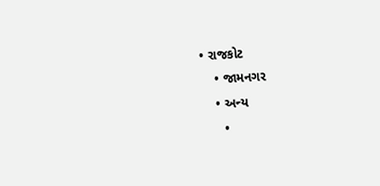• રાજકોટ
    • જામનગર
    • અન્ય
      •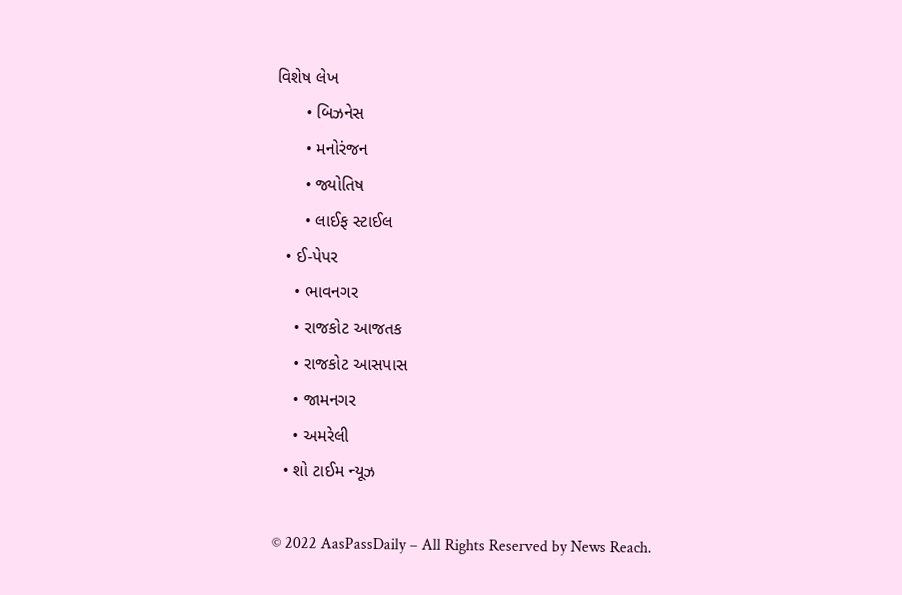વિશેષ લેખ
      • બિઝનેસ
      • મનોરંજન
      • જ્યોતિષ
      • લાઈફ સ્ટાઈલ
  • ઈ-પેપર
    • ભાવનગર
    • રાજકોટ આજતક
    • રાજકોટ આસપાસ
    • જામનગર
    • અમરેલી
  • શો ટાઈમ ન્યૂઝ

© 2022 AasPassDaily – All Rights Reserved by News Reach.